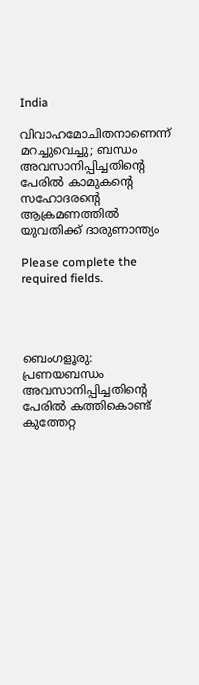India

വിവാഹമോചിതനാണെന്ന് മറച്ചുവെച്ചു; ബന്ധം അവസാനിപ്പിച്ചതിൻ്റെ പേരിൽ കാമുകൻ്റെ സഹോദരൻ്റെ ആക്രമണത്തിൽ യുവതിക്ക് ദാരുണാന്ത്യം

Please complete the required fields.




ബെംഗളൂരു: പ്രണയബന്ധം അവസാനിപ്പിച്ചതിന്റെ പേരിൽ കത്തികൊണ്ട് കുത്തേറ്റ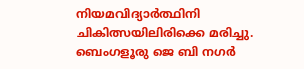നിയമവിദ്യാർത്ഥിനി ചികിത്സയിലിരിക്കെ മരിച്ചു. ബെംഗളൂരു ജെ ബി നഗർ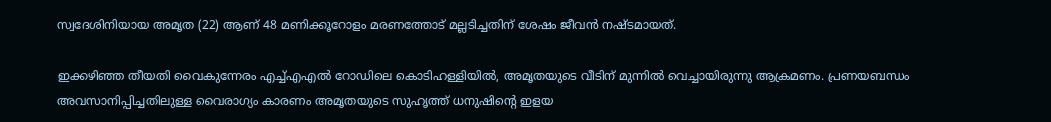സ്വദേശിനിയായ അമൃത (22) ആണ് 48 മണിക്കൂറോളം മരണത്തോട് മല്ലടിച്ചതിന് ശേഷം ജീവൻ നഷ്ടമായത്.

ഇക്കഴിഞ്ഞ തീയതി വൈകുന്നേരം എച്ച്എഎൽ റോഡിലെ കൊടിഹള്ളിയിൽ, അമൃതയുടെ വീടിന് മുന്നിൽ വെച്ചായിരുന്നു ആക്രമണം. പ്രണയബന്ധം അവസാനിപ്പിച്ചതിലുള്ള വൈരാഗ്യം കാരണം അമൃതയുടെ സുഹൃത്ത് ധനുഷിന്റെ ഇളയ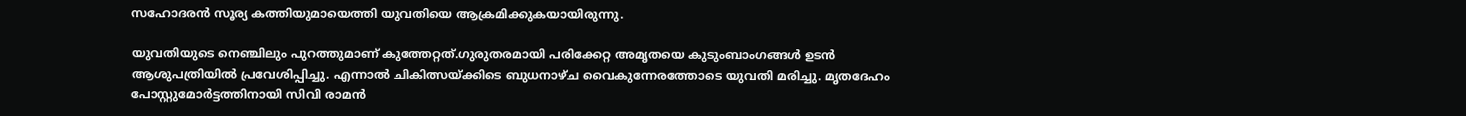സഹോദരൻ സൂര്യ കത്തിയുമായെത്തി യുവതിയെ ആക്രമിക്കുകയായിരുന്നു.

യുവതിയുടെ നെഞ്ചിലും പുറത്തുമാണ് കുത്തേറ്റത്.ഗുരുതരമായി പരിക്കേറ്റ അമൃതയെ കുടുംബാംഗങ്ങൾ ഉടൻ ആശുപത്രിയിൽ പ്രവേശിപ്പിച്ചു. എന്നാൽ ചികിത്സയ്ക്കിടെ ബുധനാഴ്ച വൈകുന്നേരത്തോടെ യുവതി മരിച്ചു. മൃതദേഹം പോസ്റ്റുമോർട്ടത്തിനായി സിവി രാമൻ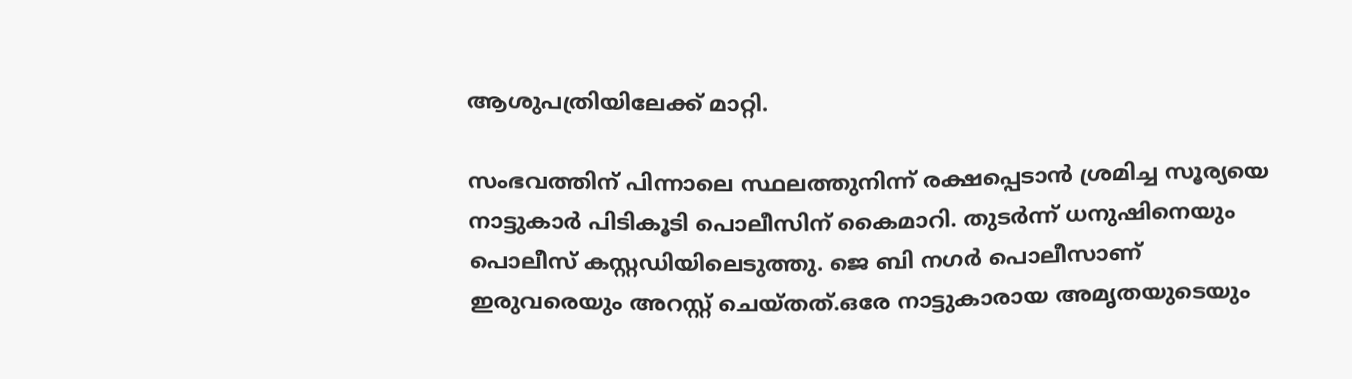ആശുപത്രിയിലേക്ക് മാറ്റി.

സംഭവത്തിന് പിന്നാലെ സ്ഥലത്തുനിന്ന് രക്ഷപ്പെടാൻ ശ്രമിച്ച സൂര്യയെ നാട്ടുകാർ പിടികൂടി പൊലീസിന് കൈമാറി. തുടർന്ന് ധനുഷിനെയും പൊലീസ് കസ്റ്റഡിയിലെടുത്തു. ജെ ബി നഗർ പൊലീസാണ് ഇരുവരെയും അറസ്റ്റ് ചെയ്തത്.ഒരേ നാട്ടുകാരായ അമൃതയുടെയും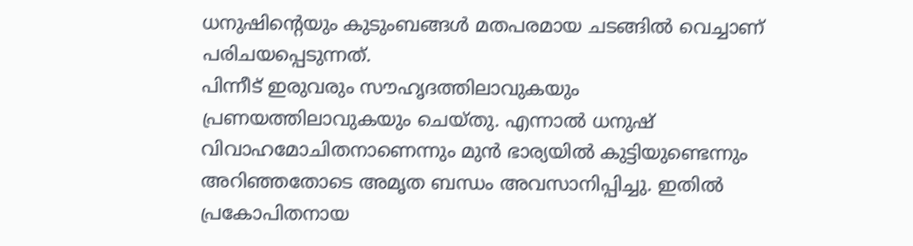ധനുഷിന്റെയും കുടുംബങ്ങൾ മതപരമായ ചടങ്ങിൽ വെച്ചാണ് പരിചയപ്പെടുന്നത്.
പിന്നീട് ഇരുവരും സൗഹൃദത്തിലാവുകയും പ്രണയത്തിലാവുകയും ചെയ്തു. എന്നാൽ ധനുഷ് വിവാഹമോചിതനാണെന്നും മുൻ ഭാര്യയിൽ കുട്ടിയുണ്ടെന്നും അറിഞ്ഞതോടെ അമൃത ബന്ധം അവസാനിപ്പിച്ചു. ഇതിൽ പ്രകോപിതനായ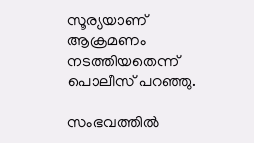സൂര്യയാണ് ആക്രമണം നടത്തിയതെന്ന് പൊലീസ് പറഞ്ഞു.

സംഭവത്തിൽ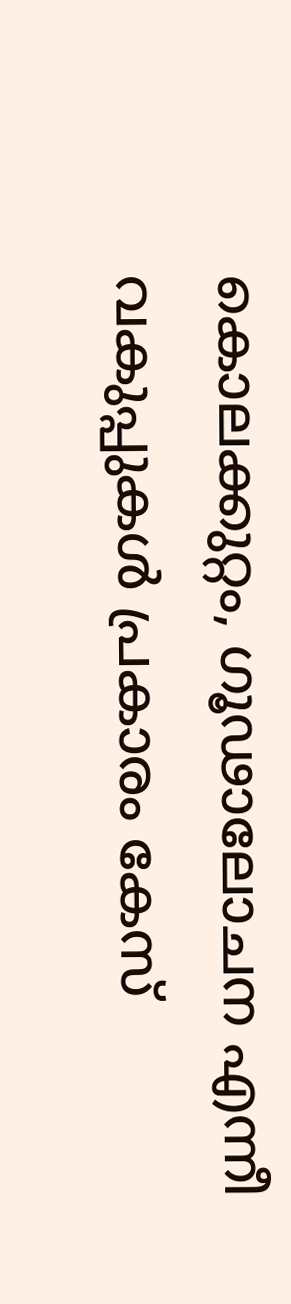കൊലക്കുറ്റം, ഗൂഢാലോചന എന്നീ വകുപ്പുകൾ പ്രകാരം കേസ്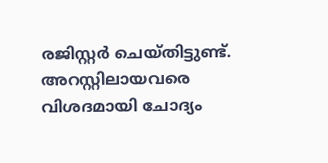രജിസ്റ്റർ ചെയ്തിട്ടുണ്ട്. അറസ്റ്റിലായവരെ വിശദമായി ചോദ്യം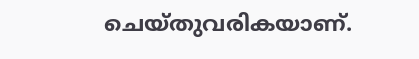ചെയ്തുവരികയാണ്.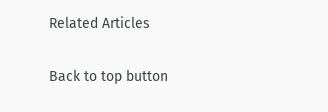Related Articles

Back to top button